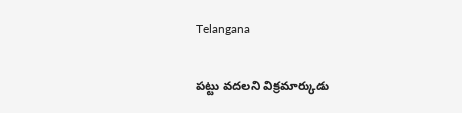Telangana

పట్టు వదలని విక్రమార్కుడు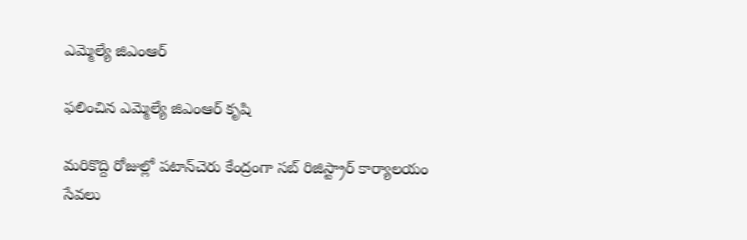ఎమ్మెల్యే జిఎంఆర్

ఫలించిన ఎమ్మెల్యే జిఎంఆర్ కృషి

మరికొద్ది రోజుల్లో పటాన్‌చెరు కేంద్రంగా సబ్ రిజిస్ట్రార్ కార్యాలయం సేవలు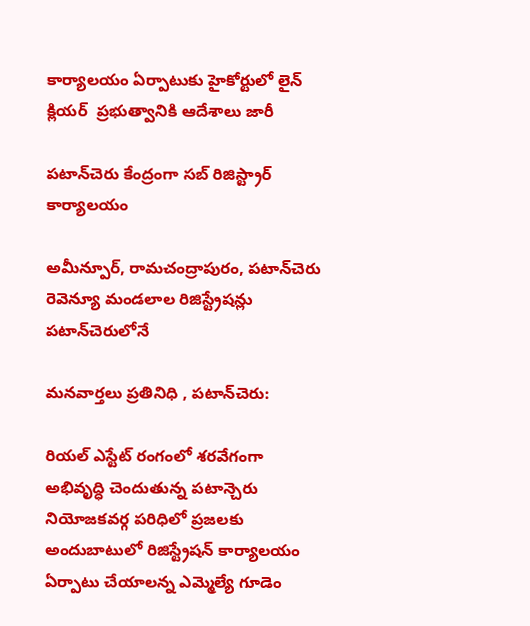కార్యాలయం ఏర్పాటుకు హైకోర్టులో లైన్ క్లియర్  ప్రభుత్వానికి ఆదేశాలు జారీ

పటాన్‌చెరు కేంద్రంగా సబ్ రిజిస్ట్రార్ కార్యాలయం

అమీన్పూర్, రామచంద్రాపురం, పటాన్‌చెరు రెవెన్యూ మండలాల రిజిస్ట్రేషన్లు పటాన్‌చెరులోనే

మనవార్తలు ప్రతినిధి , పటాన్‌చెరు:

రియల్ ఎస్టేట్ రంగంలో శరవేగంగా అభివృద్ధి చెందుతున్న పటాన్చెరు నియోజకవర్గ పరిధిలో ప్రజలకు అందుబాటులో రిజిస్ట్రేషన్ కార్యాలయం ఏర్పాటు చేయాలన్న ఎమ్మెల్యే గూడెం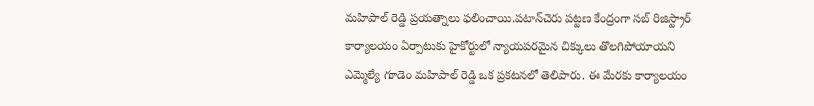మహిపాల్ రెడ్డి ప్రయత్నాలు ఫలించాయి.పటాన్‌చెరు పట్టణ కేంద్రంగా సబ్ రిజిస్ట్రార్ కార్యాలయం ఏర్పాటుకు హైకోర్టులో న్యాయపరమైన చిక్కులు తొలగిపోయాయని ఎమ్మెల్యే గూడెం మహిపాల్ రెడ్డి ఒక ప్రకటనలో తెలిపారు. ఈ మేరకు కార్యాలయం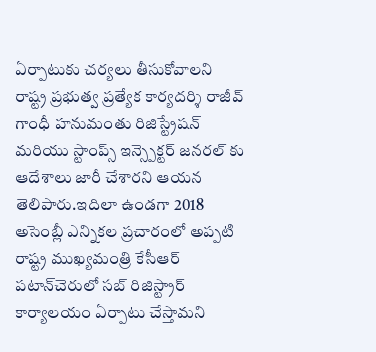ఏర్పాటుకు చర్యలు తీసుకోవాలని రాష్ట్ర ప్రభుత్వ ప్రత్యేక కార్యదర్శి రాజీవ్ గాంధీ హనుమంతు రిజిస్ట్రేషన్ మరియు స్టాంప్స్ ఇన్స్పెక్టర్ జనరల్ కు ఆదేశాలు జారీ చేశారని ఆయన తెలిపారు.ఇదిలా ఉండగా 2018 అసెంబ్లీ ఎన్నికల ప్రచారంలో అప్పటి రాష్ట్ర ముఖ్యమంత్రి కేసీఆర్ పటాన్‌చెరులో సబ్ రిజిస్ట్రార్ కార్యాలయం ఏర్పాటు చేస్తామని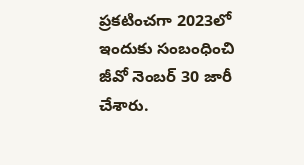ప్రకటించగా 2023లో ఇందుకు సంబంధించి జీవో నెంబర్ 30 జారీ చేశారు.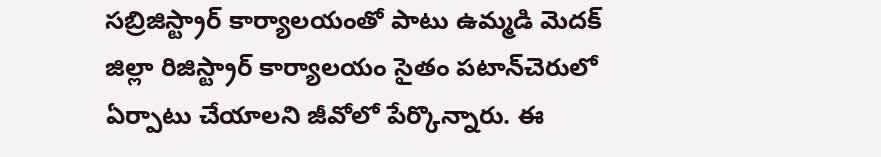సబ్రిజిస్ట్రార్ కార్యాలయంతో పాటు ఉమ్మడి మెదక్ జిల్లా రిజిస్ట్రార్ కార్యాలయం సైతం పటాన్‌చెరులో ఏర్పాటు చేయాలని జీవోలో పేర్కొన్నారు. ఈ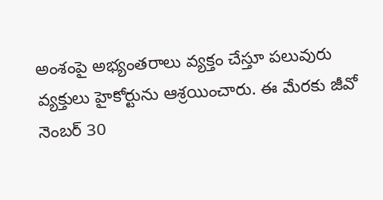అంశంపై అభ్యంతరాలు వ్యక్తం చేస్తూ పలువురు వ్యక్తులు హైకోర్టును ఆశ్రయించారు. ఈ మేరకు జీవో నెంబర్ 30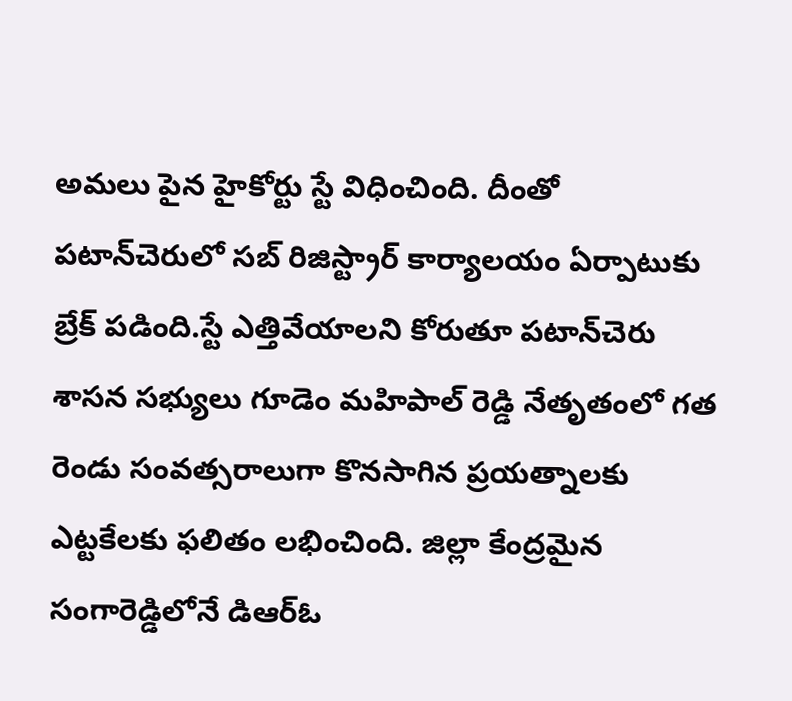అమలు పైన హైకోర్టు స్టే విధించింది. దీంతో పటాన్‌చెరులో సబ్ రిజిస్ట్రార్ కార్యాలయం ఏర్పాటుకు బ్రేక్ పడింది.స్టే ఎత్తివేయాలని కోరుతూ పటాన్‌చెరు శాసన సభ్యులు గూడెం మహిపాల్ రెడ్డి నేతృతంలో గత రెండు సంవత్సరాలుగా కొనసాగిన ప్రయత్నాలకు ఎట్టకేలకు ఫలితం లభించింది. జిల్లా కేంద్రమైన సంగారెడ్డిలోనే డిఆర్ఓ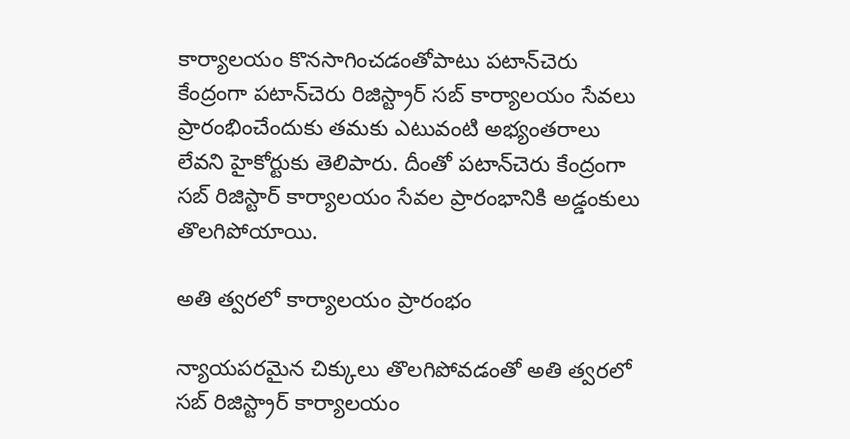కార్యాలయం కొనసాగించడంతోపాటు పటాన్‌చెరు కేంద్రంగా పటాన్‌చెరు రిజిస్ట్రార్ సబ్ కార్యాలయం సేవలు ప్రారంభించేందుకు తమకు ఎటువంటి అభ్యంతరాలు లేవని హైకోర్టుకు తెలిపారు. దీంతో పటాన్‌చెరు కేంద్రంగా సబ్ రిజిస్టార్ కార్యాలయం సేవల ప్రారంభానికి అడ్డంకులు తొలగిపోయాయి.

అతి త్వరలో కార్యాలయం ప్రారంభం

న్యాయపరమైన చిక్కులు తొలగిపోవడంతో అతి త్వరలో సబ్ రిజిస్ట్రార్ కార్యాలయం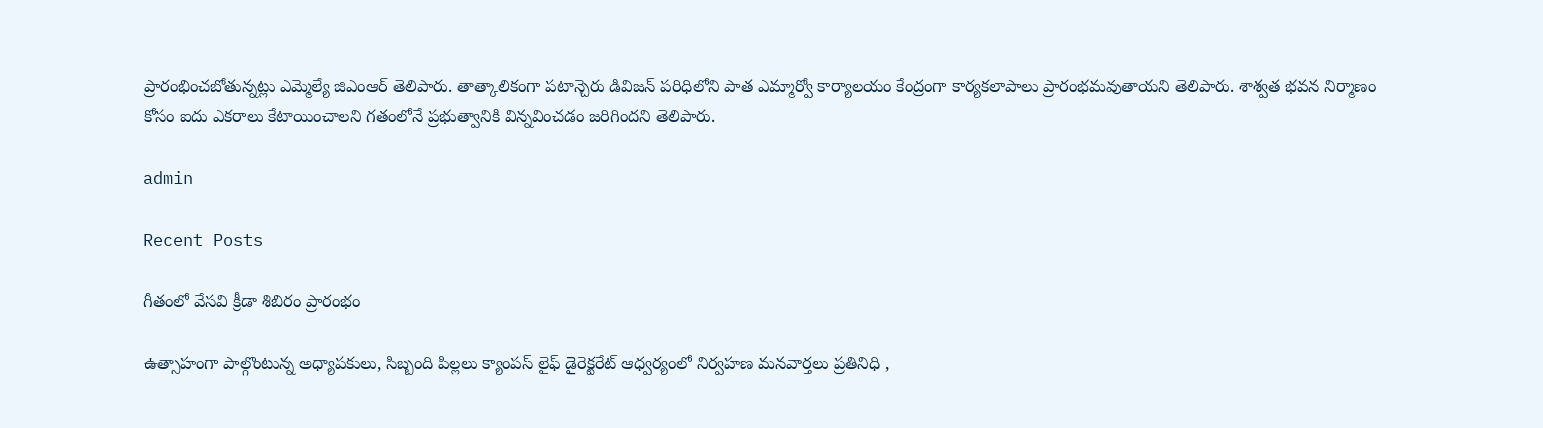ప్రారంభించబోతున్నట్లు ఎమ్మెల్యే జిఎంఆర్ తెలిపారు. తాత్కాలికంగా పటాన్చెరు డివిజన్ పరిధిలోని పాత ఎమ్మార్వో కార్యాలయం కేంద్రంగా కార్యకలాపాలు ప్రారంభమవుతాయని తెలిపారు. శాశ్వత భవన నిర్మాణం కోసం ఐదు ఎకరాలు కేటాయించాలని గతంలోనే ప్రభుత్వానికి విన్నవించడం జరిగిందని తెలిపారు.

admin

Recent Posts

గీతంలో వేసవి క్రీడా శిబిరం ప్రారంభం

ఉత్సాహంగా పాల్గొంటున్న అధ్యాపకులు, సిబ్బంది పిల్లలు క్యాంపస్ లైఫ్ డైరెక్టరేట్ ఆధ్వర్యంలో నిర్వహణ మనవార్తలు ప్రతినిధి ,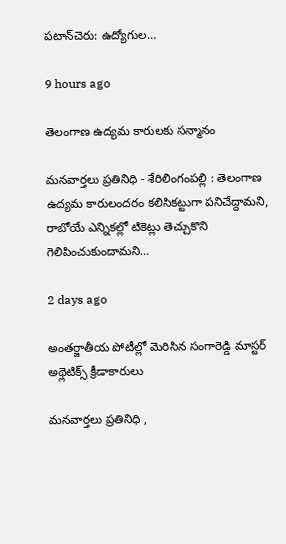పటాన్‌చెరు: ఉద్యోగుల…

9 hours ago

తెలంగాణ ఉద్యమ కారులకు సన్మానం

మనవార్తలు ప్రతినిధి - శేరిలింగంపల్లి : తెలంగాణ ఉద్యమ కారులందరం కలిసికట్టుగా పనిచేద్దామని, రాబోయే ఎన్నికల్లో టికెట్లు తెచ్చుకొని గెలిపించుకుందామని…

2 days ago

అంతర్జాతీయ పోటీల్లో మెరిసిన సంగారెడ్డి మాస్టర్ అథ్లెటిక్స్ క్రీడాకారులు

మనవార్తలు ప్రతినిధి ,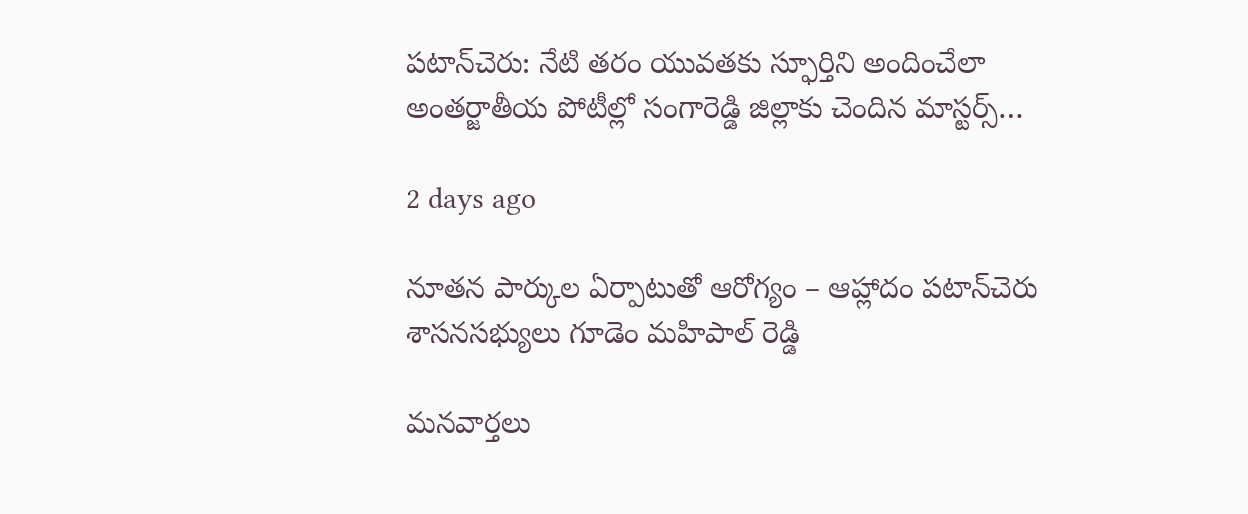పటాన్‌చెరు: నేటి తరం యువతకు స్ఫూర్తిని అందించేలా అంతర్జాతీయ పోటీల్లో సంగారెడ్డి జిల్లాకు చెందిన మాస్టర్స్…

2 days ago

నూతన పార్కుల ఏర్పాటుతో ఆరోగ్యం – ఆహ్లాదం పటాన్‌చెరు శాసనసభ్యులు గూడెం మహిపాల్ రెడ్డి

మనవార్తలు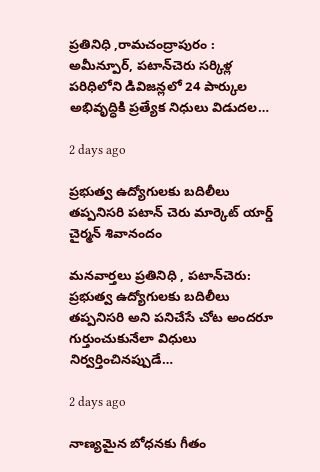ప్రతినిధి ,రామచంద్రాపురం : అమీన్పూర్, పటాన్‌చెరు సర్కిళ్ల పరిధిలోని డివిజన్లలో 24 పార్కుల అభివృద్ధికి ప్రత్యేక నిధులు విడుదల…

2 days ago

ప్రభుత్వ ఉద్యోగులకు బదిలీలు తప్పనిసరి పటాన్ చెరు మార్కెట్ యార్డ్ చైర్మన్ శివానందం

మనవార్తలు ప్రతినిధి , పటాన్‌చెరు: ప్రభుత్వ ఉద్యోగులకు బదిలీలు తప్పనిసరి అని పనిచేసే చోట అందరూ గుర్తుంచుకునేలా విధులు నిర్వర్తించినప్పుడే…

2 days ago

నాణ్యమైన బోధనకు గీతం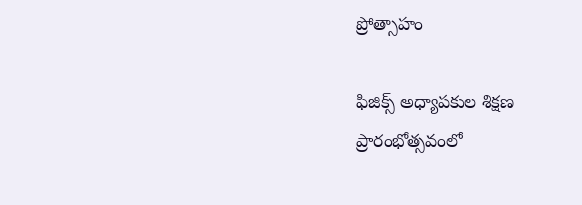ప్రోత్సాహం

ఫిజిక్స్ అధ్యాపకుల శిక్షణ ప్రారంభోత్సవంలో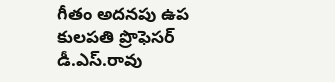గీతం అదనపు ఉప కులపతి ప్రొఫెసర్ డీ.ఎస్.రావు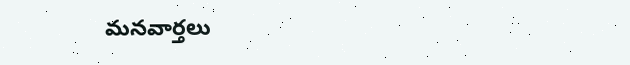మనవార్తలు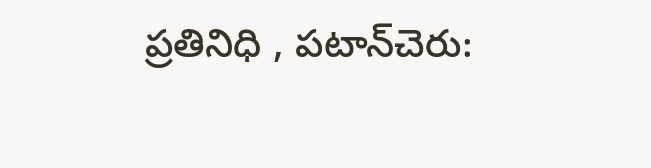ప్రతినిధి , పటాన్‌చెరు: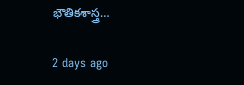భౌతికశాస్త్ర…

2 days ago